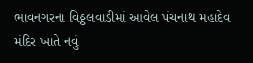ભાવનગરના વિઠ્ઠલવાડીમાં આવેલ પંચનાથ મહાદેવ મંદિર ખાતે નવું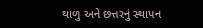થાળુ અને છત્તરનું સ્થાપન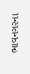ભાવનગરના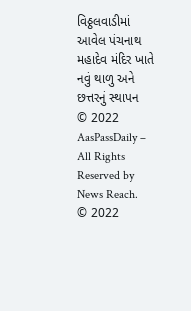વિઠ્ઠલવાડીમાં આવેલ પંચનાથ મહાદેવ મંદિર ખાતે નવું થાળુ અને છત્તરનું સ્થાપન
© 2022 AasPassDaily – All Rights Reserved by News Reach.
© 2022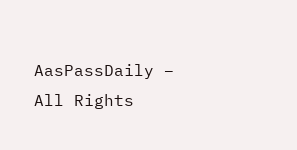AasPassDaily – All Rights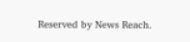Reserved by News Reach.